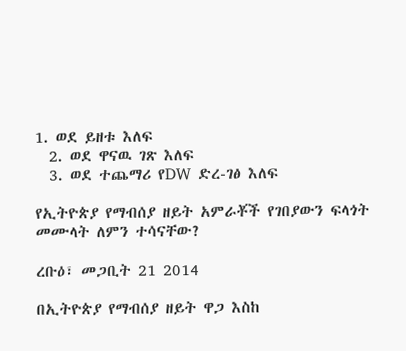1. ወደ ይዘቱ እለፍ
  2. ወደ ዋናዉ ገጽ እለፍ
  3. ወደ ተጨማሪ የDW ድረ-ገፅ እለፍ

የኢትዮጵያ የማብሰያ ዘይት አምራቾች የገበያውን ፍላጎት መሙላት ለምን ተሳናቸው?

ረቡዕ፣ መጋቢት 21 2014

በኢትዮጵያ የማብሰያ ዘይት ዋጋ እስከ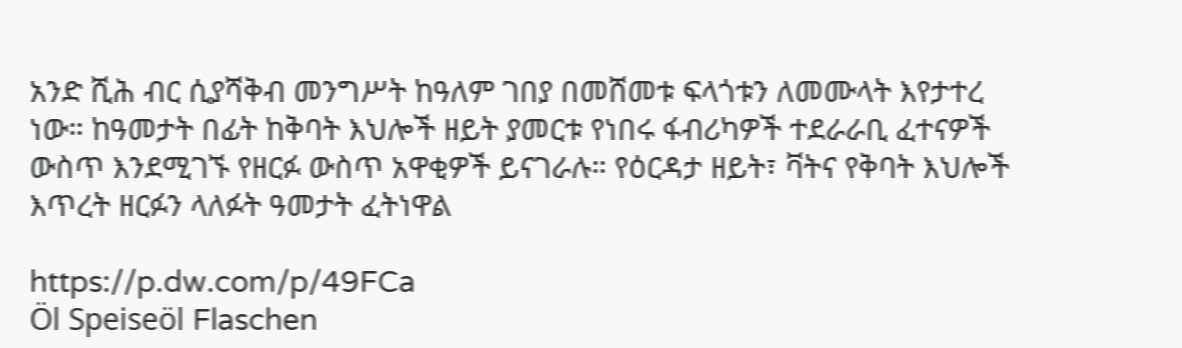አንድ ሺሕ ብር ሲያሻቅብ መንግሥት ከዓለም ገበያ በመሸመቱ ፍላጎቱን ለመሙላት እየታተረ ነው። ከዓመታት በፊት ከቅባት እህሎች ዘይት ያመርቱ የነበሩ ፋብሪካዎች ተደራራቢ ፈተናዎች ውስጥ እንደሚገኙ የዘርፉ ውስጥ አዋቂዎች ይናገራሉ። የዕርዳታ ዘይት፣ ቫትና የቅባት እህሎች እጥረት ዘርፉን ላለፉት ዓመታት ፈትነዋል

https://p.dw.com/p/49FCa
Öl Speiseöl Flaschen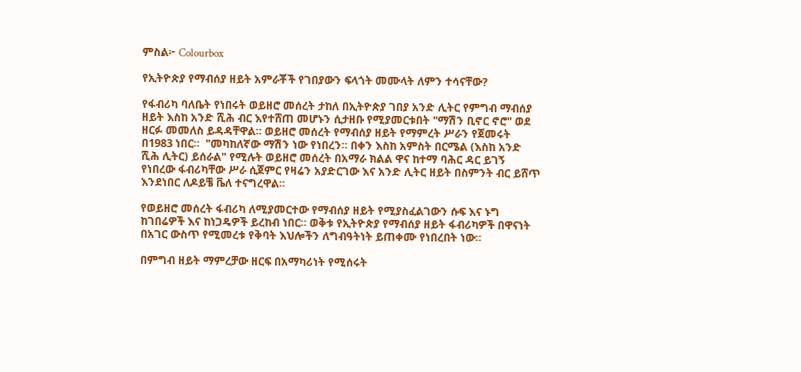ምስል፦ Colourbox

የኢትዮጵያ የማብሰያ ዘይት አምራቾች የገበያውን ፍላጎት መሙላት ለምን ተሳናቸው?

የፋብሪካ ባለቤት የነበሩት ወይዘሮ መሰረት ታከለ በኢትዮጵያ ገበያ አንድ ሊትር የምግብ ማብሰያ ዘይት እስከ አንድ ሺሕ ብር እየተሸጠ መሆኑን ሲታዘቡ የሚያመርቱበት "ማሽን ቢኖር ኖሮ" ወደ ዘርፉ መመለስ ይዳዳቸዋል። ወይዘሮ መሰረት የማብሰያ ዘይት የማምረት ሥራን የጀመሩት በ1983 ነበር።  "መካከለኛው ማሽን ነው የነበረን። በቀን እስከ አምስት በርሜል (እስከ አንድ ሺሕ ሊትር) ይሰራል" የሚሉት ወይዘሮ መሰረት በአማራ ክልል ዋና ከተማ ባሕር ዳር ይገኝ የነበረው ፋብሪካቸው ሥራ ሲጀምር የዛሬን አያድርገው እና አንድ ሊትር ዘይት በስምንት ብር ይሸጥ እንደነበር ለዶይቼ ቬለ ተናግረዋል።

የወይዘሮ መሰረት ፋብሪካ ለሚያመርተው የማብሰያ ዘይት የሚያስፈልገውን ሱፍ እና ኑግ ከገበሬዎች እና ከነጋዴዎች ይረከብ ነበር። ወቅቱ የኢትዮጵያ የማብሰያ ዘይት ፋብሪካዎች በዋናነት በአገር ውስጥ የሚመረቱ የቅባት እህሎችን ለግብዓትነት ይጠቀሙ የነበረበት ነው።

በምግብ ዘይት ማምረቻው ዘርፍ በአማካሪነት የሚሰሩት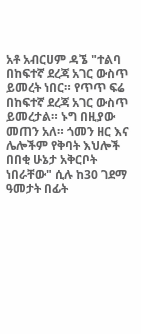አቶ አብርሀም ዳኜ "ተልባ በከፍተኛ ደረጃ አገር ውስጥ ይመረት ነበር። የጥጥ ፍሬ በከፍተኛ ደረጃ አገር ውስጥ ይመረታል። ኑግ በዚያው መጠን አለ። ጎመን ዘር እና ሌሎችም የቅባት እህሎች በበቂ ሁኔታ አቅርቦት ነበራቸው" ሲሉ ከ30 ገደማ ዓመታት በፊት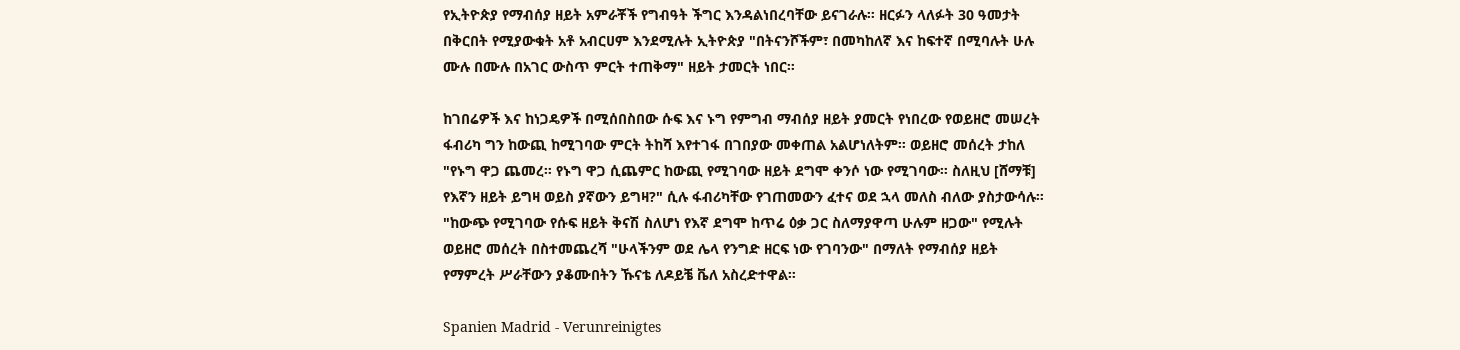የኢትዮጵያ የማብሰያ ዘይት አምራቾች የግብዓት ችግር እንዳልነበረባቸው ይናገራሉ። ዘርፉን ላለፉት 30 ዓመታት በቅርበት የሚያውቁት አቶ አብርሀም እንደሚሉት ኢትዮጵያ "በትናንሾችም፣ በመካከለኛ እና ከፍተኛ በሚባሉት ሁሉ ሙሉ በሙሉ በአገር ውስጥ ምርት ተጠቅማ" ዘይት ታመርት ነበር።

ከገበሬዎች እና ከነጋዴዎች በሚሰበስበው ሱፍ እና ኑግ የምግብ ማብሰያ ዘይት ያመርት የነበረው የወይዘሮ መሠረት ፋብሪካ ግን ከውጪ ከሚገባው ምርት ትከሻ እየተገፋ በገበያው መቀጠል አልሆነለትም። ወይዘሮ መሰረት ታከለ "የኑግ ዋጋ ጨመረ። የኑግ ዋጋ ሲጨምር ከውጪ የሚገባው ዘይት ደግሞ ቀንሶ ነው የሚገባው። ስለዚህ [ሸማቹ] የእኛን ዘይት ይግዛ ወይስ ያኛውን ይግዛ?" ሲሉ ፋብሪካቸው የገጠመውን ፈተና ወደ ኋላ መለስ ብለው ያስታውሳሉ። "ከውጭ የሚገባው የሱፍ ዘይት ቅናሽ ስለሆነ የእኛ ደግሞ ከጥሬ ዕቃ ጋር ስለማያዋጣ ሁሉም ዘጋው" የሚሉት ወይዘሮ መሰረት በስተመጨረሻ "ሁላችንም ወደ ሌላ የንግድ ዘርፍ ነው የገባንው" በማለት የማብሰያ ዘይት የማምረት ሥራቸውን ያቆሙበትን ኹናቴ ለዶይቼ ቬለ አስረድተዋል።

Spanien Madrid - Verunreinigtes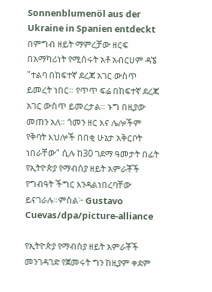Sonnenblumenöl aus der Ukraine in Spanien entdeckt
በምግብ ዘይት ማምረቻው ዘርፍ በአማካሪነት የሚሰሩት አቶ አብርሀም ዳኜ "ተልባ በከፍተኛ ደረጃ አገር ውስጥ ይመረት ነበር። የጥጥ ፍሬ በከፍተኛ ደረጃ አገር ውስጥ ይመረታል። ኑግ በዚያው መጠን አለ። ጎመን ዘር እና ሌሎችም የቅባት እህሎች በበቂ ሁኔታ አቅርቦት ነበራቸው" ሲሉ ከ30 ገደማ ዓመታት በፊት የኢትዮጵያ የማብሰያ ዘይት አምራቾች የግብዓት ችግር እንዳልነበረባቸው ይናገራሉ።ምስል፦ Gustavo Cuevas/dpa/picture-alliance

የኢትዮጵያ የማብሰያ ዘይት አምራቾች መንገዳገድ የጀመሩት ግን ከዚያም ቀደም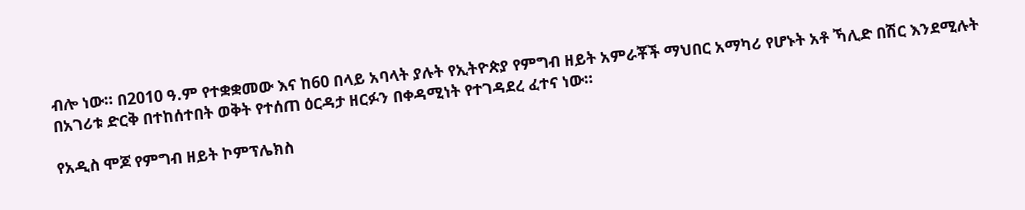ብሎ ነው። በ2010 ዓ.ም የተቋቋመው እና ከ60 በላይ አባላት ያሉት የኢትዮጵያ የምግብ ዘይት አምራቾች ማህበር አማካሪ የሆኑት አቶ ኻሊድ በሽር እንደሚሉት በአገሪቱ ድርቅ በተከሰተበት ወቅት የተሰጠ ዕርዳታ ዘርፉን በቀዳሚነት የተገዳደረ ፈተና ነው።

የአዲስ ሞጆ የምግብ ዘይት ኮምፕሌክስ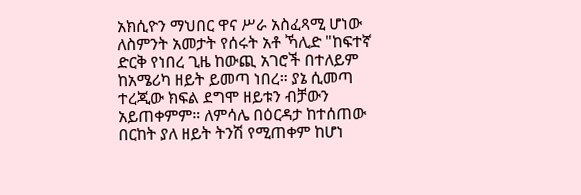አክሲዮን ማህበር ዋና ሥራ አስፈጻሚ ሆነው ለስምንት አመታት የሰሩት አቶ ኻሊድ "ከፍተኛ ድርቅ የነበረ ጊዜ ከውጪ አገሮች በተለይም ከአሜሪካ ዘይት ይመጣ ነበረ። ያኔ ሲመጣ ተረጂው ክፍል ደግሞ ዘይቱን ብቻውን አይጠቀምም። ለምሳሌ በዕርዳታ ከተሰጠው በርከት ያለ ዘይት ትንሽ የሚጠቀም ከሆነ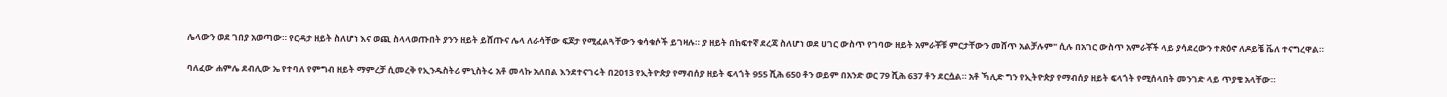ሌላውን ወደ ገበያ አወጣው። የርዳታ ዘይት ስለሆነ እና ወጪ ስላላወጡበት ያንን ዘይት ይሸጡና ሌላ ለራሳቸው ፍጆታ የሚፈልጓቸውን ቁሳቁሶች ይገዛሉ። ያ ዘይት በከፍተኛ ደረጃ ስለሆነ ወደ ሀገር ውስጥ የገባው ዘይት አምራቾቹ ምርታቸውን መሸጥ አልቻሉም" ሲሉ በአገር ውስጥ አምራቾች ላይ ያሳደረውን ተጽዕኖ ለዶይቼ ቬለ ተናግረዋል።

ባለፈው ሐምሌ ደብሊው ኤ የተባለ የምግብ ዘይት ማምረቻ ሲመረቅ የኢንዱስትሪ ምኒስትሩ አቶ መላኩ አለበል እንደተናገሩት በ2013 የኢትዮጵያ የማብሰያ ዘይት ፍላጎት 955 ሺሕ 650 ቶን ወይም በአንድ ወር 79 ሺሕ 637 ቶን ደርሷል። አቶ ኻሊድ ግን የኢትዮጵያ የማብሰያ ዘይት ፍላጎት የሚሰላበት መንገድ ላይ ጥያቄ አላቸው።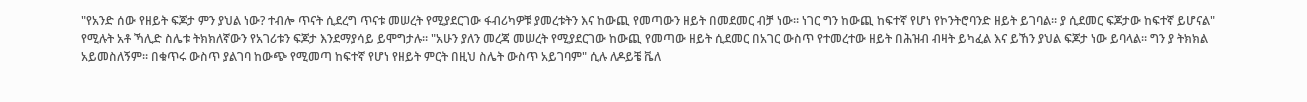"የአንድ ሰው የዘይት ፍጆታ ምን ያህል ነው? ተብሎ ጥናት ሲደረግ ጥናቱ መሠረት የሚያደርገው ፋብሪካዎቹ ያመረቱትን እና ከውጪ የመጣውን ዘይት በመደመር ብቻ ነው። ነገር ግን ከውጪ ከፍተኛ የሆነ የኮንትሮባንድ ዘይት ይገባል። ያ ሲደመር ፍጆታው ከፍተኛ ይሆናል" የሚሉት አቶ ኻሊድ ስሌቱ ትክክለኛውን የአገሪቱን ፍጆታ እንደማያሳይ ይሞግታሉ። "አሁን ያለን መረጃ መሠረት የሚያደርገው ከውጪ የመጣው ዘይት ሲደመር በአገር ውስጥ የተመረተው ዘይት በሕዝብ ብዛት ይካፈል እና ይኸን ያህል ፍጆታ ነው ይባላል። ግን ያ ትክክል አይመስለኝም። በቁጥሩ ውስጥ ያልገባ ከውጭ የሚመጣ ከፍተኛ የሆነ የዘይት ምርት በዚህ ስሌት ውስጥ አይገባም" ሲሉ ለዶይቼ ቬለ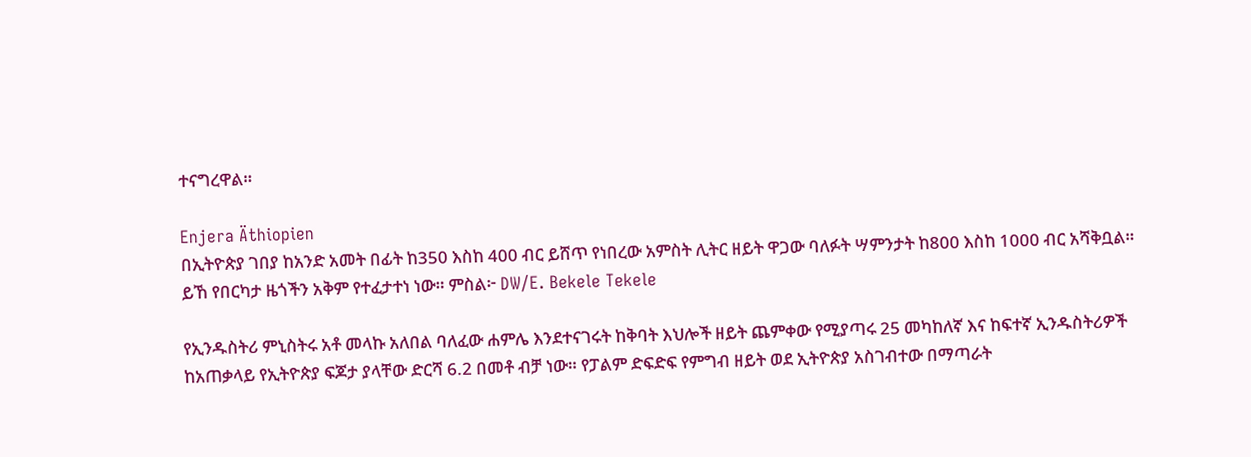ተናግረዋል።

Enjera Äthiopien
በኢትዮጵያ ገበያ ከአንድ አመት በፊት ከ350 እስከ 400 ብር ይሸጥ የነበረው አምስት ሊትር ዘይት ዋጋው ባለፉት ሣምንታት ከ800 እስከ 1000 ብር አሻቅቧል። ይኸ የበርካታ ዜጎችን አቅም የተፈታተነ ነው። ምስል፦ DW/E. Bekele Tekele

የኢንዱስትሪ ምኒስትሩ አቶ መላኩ አለበል ባለፈው ሐምሌ እንደተናገሩት ከቅባት እህሎች ዘይት ጨምቀው የሚያጣሩ 25 መካከለኛ እና ከፍተኛ ኢንዱስትሪዎች ከአጠቃላይ የኢትዮጵያ ፍጆታ ያላቸው ድርሻ 6.2 በመቶ ብቻ ነው። የፓልም ድፍድፍ የምግብ ዘይት ወደ ኢትዮጵያ አስገብተው በማጣራት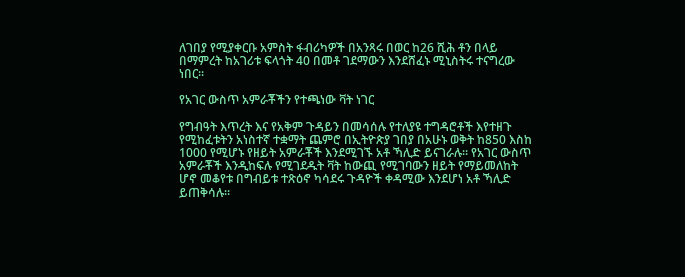ለገበያ የሚያቀርቡ አምስት ፋብሪካዎች በአንጻሩ በወር ከ26 ሺሕ ቶን በላይ በማምረት ከአገሪቱ ፍላጎት 40 በመቶ ገደማውን እንደሸፈኑ ሚኒስትሩ ተናግረው ነበር።

የአገር ውስጥ አምራቾችን የተጫነው ቫት ነገር

የግብዓት እጥረት እና የአቅም ጉዳይን በመሳሰሉ የተለያዩ ተግዳሮቶች እየተዘጉ የሚከፈቱትን አነስተኛ ተቋማት ጨምሮ በኢትዮጵያ ገበያ በአሁኑ ወቅት ከ850 እስከ 1000 የሚሆኑ የዘይት አምራቾች እንደሚገኙ አቶ ኻሊድ ይናገራሉ። የአገር ውስጥ አምራቾች እንዲከፍሉ የሚገደዱት ቫት ከውጪ የሚገባውን ዘይት የማይመለከት ሆኖ መቆየቱ በግብይቱ ተጽዕኖ ካሳደሩ ጉዳዮች ቀዳሚው እንደሆነ አቶ ኻሊድ ይጠቅሳሉ።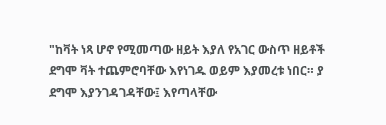"ከቫት ነጻ ሆኖ የሚመጣው ዘይት እያለ የአገር ውስጥ ዘይቶች ደግሞ ቫት ተጨምሮባቸው እየነገዱ ወይም እያመረቱ ነበር። ያ ደግሞ እያንገዳገዳቸው፤ እየጣላቸው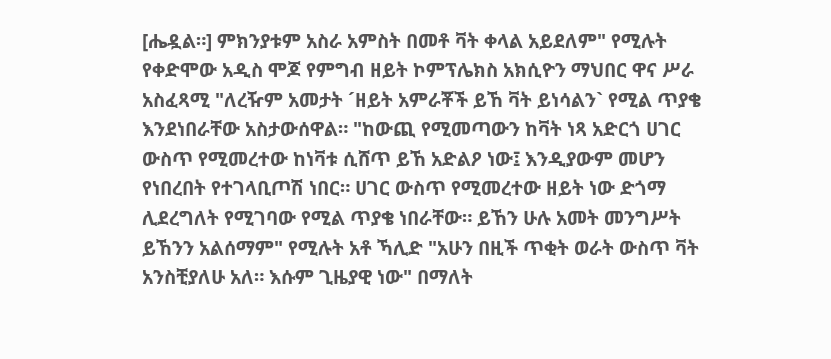[ሔዷል።] ምክንያቱም አስራ አምስት በመቶ ቫት ቀላል አይደለም" የሚሉት የቀድሞው አዲስ ሞጆ የምግብ ዘይት ኮምፕሌክስ አክሲዮን ማህበር ዋና ሥራ አስፈጻሚ "ለረዥም አመታት ´ዘይት አምራቾች ይኸ ቫት ይነሳልን` የሚል ጥያቄ እንደነበራቸው አስታውሰዋል። "ከውጪ የሚመጣውን ከቫት ነጻ አድርጎ ሀገር ውስጥ የሚመረተው ከነቫቱ ሲሸጥ ይኸ አድልዖ ነው፤ እንዲያውም መሆን የነበረበት የተገላቢጦሽ ነበር። ሀገር ውስጥ የሚመረተው ዘይት ነው ድጎማ ሊደረግለት የሚገባው የሚል ጥያቄ ነበራቸው። ይኸን ሁሉ አመት መንግሥት ይኸንን አልሰማም" የሚሉት አቶ ኻሊድ "አሁን በዚች ጥቂት ወራት ውስጥ ቫት አንስቺያለሁ አለ። እሱም ጊዜያዊ ነው" በማለት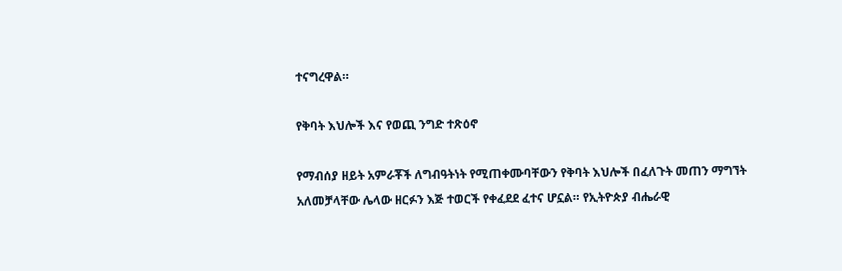ተናግረዋል።

የቅባት እህሎች እና የወጪ ንግድ ተጽዕኖ

የማብሰያ ዘይት አምራቾች ለግብዓትነት የሚጠቀሙባቸውን የቅባት እህሎች በፈለጉት መጠን ማግኘት አለመቻላቸው ሌላው ዘርፉን እጅ ተወርች የቀፈደደ ፈተና ሆኗል። የኢትዮጵያ ብሔራዊ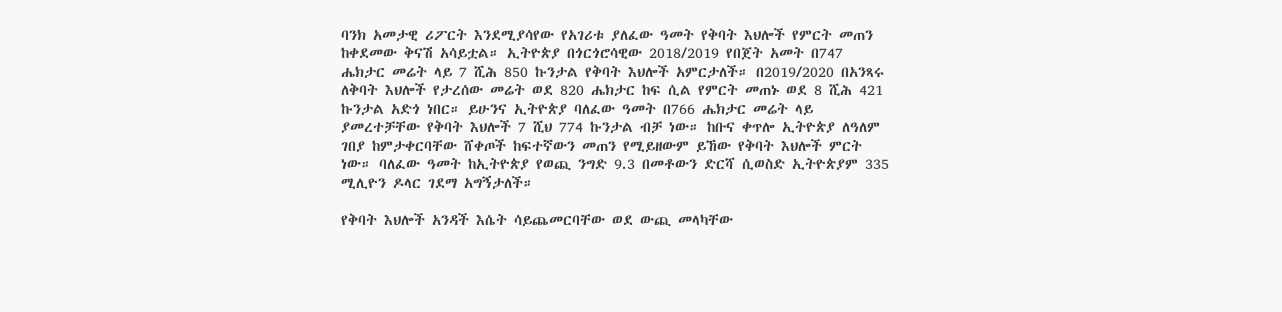ባንክ አመታዊ ሪፖርት እንደሚያሳየው የአገሪቱ ያለፈው ዓመት የቅባት እህሎች የምርት መጠን ከቀደመው ቅናሽ አሳይቷል። ኢትዮጵያ በጎርጎሮሳዊው 2018/2019 የበጀት አመት በ747 ሔክታር መሬት ላይ 7 ሺሕ 850 ኩንታል የቅባት እህሎች አምርታለች። በ2019/2020 በአንጻሩ ለቅባት እህሎች የታረሰው መሬት ወደ 820 ሔክታር ከፍ ሲል የምርት መጠኑ ወደ 8 ሺሕ 421 ኩንታል አድጎ ነበር። ይሁንና ኢትዮጵያ ባለፈው ዓመት በ766 ሔክታር መሬት ላይ ያመረተቻቸው የቅባት እህሎች 7 ሺህ 774 ኩንታል ብቻ ነው። ከቡና ቀጥሎ ኢትዮጵያ ለዓለም ገበያ ከምታቀርባቸው ሸቀጦች ከፍተኛውን መጠን የሚይዘውም ይኸው የቅባት እህሎች ምርት ነው። ባለፈው ዓመት ከኢትዮጵያ የወጪ ንግድ 9.3 በመቶውን ድርሻ ሲወስድ ኢትዮጵያም 335 ሚሊዮን ዶላር ገደማ አግኝታለች።

የቅባት እህሎች አንዳች እሴት ሳይጨመርባቸው ወደ ውጪ መላካቸው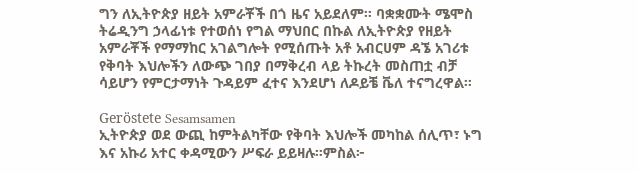ግን ለኢትዮጵያ ዘይት አምራቾች በጎ ዜና አይደለም። ባቋቋሙት ሜሞስ ትሬዲንግ ኃላፊነቱ የተወሰነ የግል ማህበር በኩል ለኢትዮጵያ የዘይት አምራቾች የማማከር አገልግሎት የሚሰጡት አቶ አብርሀም ዳኜ አገሪቱ የቅባት እህሎችን ለውጭ ገበያ በማቅረብ ላይ ትኩረት መስጠቷ ብቻ ሳይሆን የምርታማነት ጉዳይም ፈተና እንደሆነ ለዶይቼ ቬለ ተናግረዋል።

Geröstete Sesamsamen
ኢትዮጵያ ወደ ውጪ ከምትልካቸው የቅባት እህሎች መካከል ሰሊጥ፣ ኑግ እና አኩሪ አተር ቀዳሚውን ሥፍራ ይይዛሉ።ምስል፦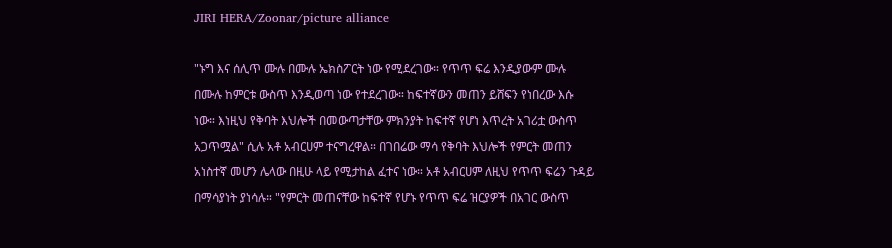JIRI HERA/Zoonar/picture alliance

"ኑግ እና ሰሊጥ ሙሉ በሙሉ ኤክስፖርት ነው የሚደረገው። የጥጥ ፍሬ እንዲያውም ሙሉ በሙሉ ከምርቱ ውስጥ እንዲወጣ ነው የተደረገው። ከፍተኛውን መጠን ይሸፍን የነበረው እሱ ነው። እነዚህ የቅባት እህሎች በመውጣታቸው ምክንያት ከፍተኛ የሆነ እጥረት አገሪቷ ውስጥ አጋጥሟል" ሲሉ አቶ አብርሀም ተናግረዋል። በገበሬው ማሳ የቅባት እህሎች የምርት መጠን አነስተኛ መሆን ሌላው በዚሁ ላይ የሚታከል ፈተና ነው። አቶ አብርሀም ለዚህ የጥጥ ፍሬን ጉዳይ በማሳያነት ያነሳሉ። "የምርት መጠናቸው ከፍተኛ የሆኑ የጥጥ ፍሬ ዝርያዎች በአገር ውስጥ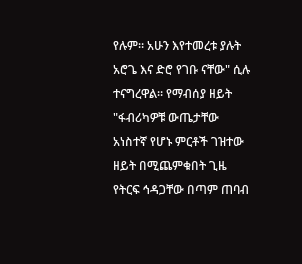የሉም። አሁን እየተመረቱ ያሉት አሮጌ እና ድሮ የገቡ ናቸው" ሲሉ ተናግረዋል። የማብሰያ ዘይት "ፋብሪካዎቹ ውጤታቸው አነስተኛ የሆኑ ምርቶች ገዝተው ዘይት በሚጨምቁበት ጊዜ የትርፍ ኅዳጋቸው በጣም ጠባብ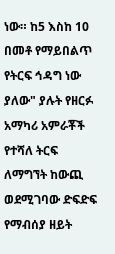ነው። ከ5 እስከ 10 በመቶ የማይበልጥ የትርፍ ኅዳግ ነው ያለው" ያሉት የዘርፉ አማካሪ አምራቾች የተሻለ ትርፍ ለማግኘት ከውጪ ወደሚገባው ድፍድፍ የማብሰያ ዘይት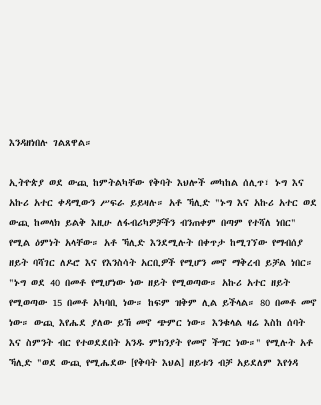እንዳዘነበሉ ገልጸዋል።

ኢትዮጵያ ወደ ውጪ ከምትልካቸው የቅባት እህሎች መካከል ሰሊጥ፣ ኑግ እና አኩሪ አተር ቀዳሚውን ሥፍራ ይይዛሉ። አቶ ኻሊድ "ኑግ እና አኩሪ አተር ወደ ውጪ ከመላክ ይልቅ እዚሁ ለፋብሪካዎቻችን ብንጠቀም በጣም የተሻለ ነበር" የሚል ዕምነት አላቸው። አቶ ኻሊድ እንደሚሉት በቀጥታ ከሚገኘው የማብሰያ ዘይት ባሻገር ለዶሮ እና የእንስሳት አርቢዎች የሚሆን መኖ ማቅረብ ይቻል ነበር። "ኑግ ወደ 40 በመቶ የሚሆነው ነው ዘይት የሚወጣው። አኩሪ አተር ዘይት የሚወጣው 15 በመቶ አካባቢ ነው። ከፍም ዝቅም ሊል ይችላል። 80 በመቶ መኖ ነው። ውጪ እየሔደ ያለው ይኸ መኖ ጭምር ነው። እንቁላል ዛሬ እስከ ሰባት እና ስምንት ብር የተወደደበት አንዱ ምክንያት የመኖ ችግር ነው።" የሚሉት አቶ ኻሊድ "ወደ ውጪ የሚሔደው [የቅባት እህል] ዘይቱን ብቻ አይደለም እየጎዳ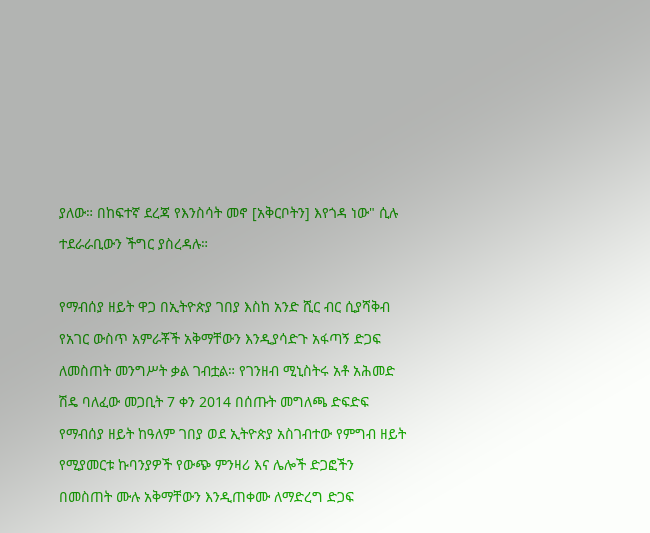ያለው። በከፍተኛ ደረጃ የእንስሳት መኖ [አቅርቦትን] እየጎዳ ነው" ሲሉ ተደራራቢውን ችግር ያስረዳሉ።

የማብሰያ ዘይት ዋጋ በኢትዮጵያ ገበያ እስከ አንድ ሺር ብር ሲያሻቅብ የአገር ውስጥ አምራቾች አቅማቸውን እንዲያሳድጉ አፋጣኝ ድጋፍ ለመስጠት መንግሥት ቃል ገብቷል። የገንዘብ ሚኒስትሩ አቶ አሕመድ ሽዴ ባለፈው መጋቢት 7 ቀን 2014 በሰጡት መግለጫ ድፍድፍ የማብሰያ ዘይት ከዓለም ገበያ ወደ ኢትዮጵያ አስገብተው የምግብ ዘይት የሚያመርቱ ኩባንያዎች የውጭ ምንዛሪ እና ሌሎች ድጋፎችን በመስጠት ሙሉ አቅማቸውን እንዲጠቀሙ ለማድረግ ድጋፍ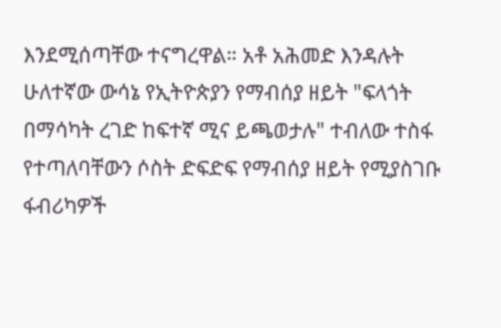እንደሚሰጣቸው ተናግረዋል። አቶ አሕመድ እንዳሉት ሁለተኛው ውሳኔ የኢትዮጵያን የማብሰያ ዘይት "ፍላጎት በማሳካት ረገድ ከፍተኛ ሚና ይጫወታሉ" ተብለው ተስፋ የተጣለባቸውን ሶስት ድፍድፍ የማብሰያ ዘይት የሚያስገቡ ፋብሪካዎች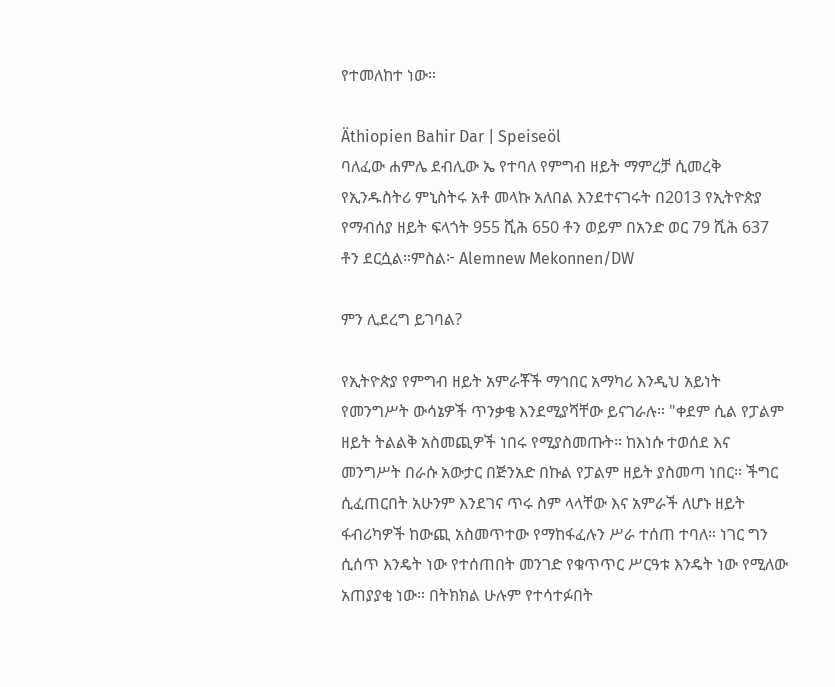የተመለከተ ነው።

Äthiopien Bahir Dar | Speiseöl
ባለፈው ሐምሌ ደብሊው ኤ የተባለ የምግብ ዘይት ማምረቻ ሲመረቅ የኢንዱስትሪ ምኒስትሩ አቶ መላኩ አለበል እንደተናገሩት በ2013 የኢትዮጵያ የማብሰያ ዘይት ፍላጎት 955 ሺሕ 650 ቶን ወይም በአንድ ወር 79 ሺሕ 637 ቶን ደርሷል።ምስል፦ Alemnew Mekonnen/DW

ምን ሊደረግ ይገባል?

የኢትዮጵያ የምግብ ዘይት አምራቾች ማኅበር አማካሪ እንዲህ አይነት የመንግሥት ውሳኔዎች ጥንቃቄ እንደሚያሻቸው ይናገራሉ። "ቀደም ሲል የፓልም ዘይት ትልልቅ አስመጪዎች ነበሩ የሚያስመጡት። ከእነሱ ተወሰደ እና መንግሥት በራሱ አውታር በጅንአድ በኩል የፓልም ዘይት ያስመጣ ነበር። ችግር ሲፈጠርበት አሁንም እንደገና ጥሩ ስም ላላቸው እና አምራች ለሆኑ ዘይት ፋብሪካዎች ከውጪ አስመጥተው የማከፋፈሉን ሥራ ተሰጠ ተባለ። ነገር ግን ሲሰጥ እንዴት ነው የተሰጠበት መንገድ የቁጥጥር ሥርዓቱ እንዴት ነው የሚለው አጠያያቂ ነው። በትክክል ሁሉም የተሳተፉበት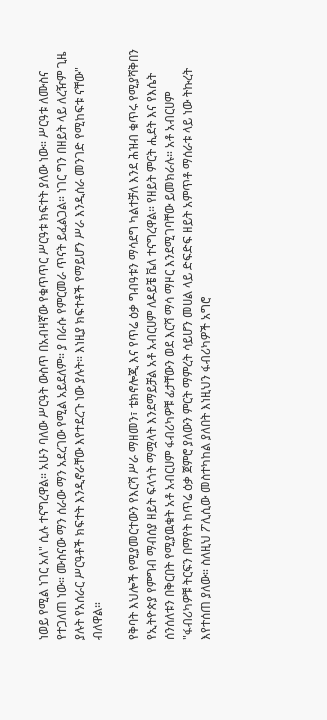ነወይ የሚል ነገር አለ" ሲሉ ተናግረዋል። አሁን ባለው ሥርዓት ውስጥ በአብዛኛው የቁጥጥር ሥርዓቱ ክፍተት ያለው ነው። ሥርዓቱ ለሙስና የተጋለጠ ነው። ሙስናው ማን ሰራው ማን አደረገው የሚል አይደለም። ያ በራሱ የምርመራ ጥናት ይፈልጋል። ነገር ግን በዘይት ላይ ለረዥም ጊዜ ያሉት የአሰራር ሥርዓቶች ክፍተት እንዲኖራቸው እየተደረጉ ነው ያሉት። እነዚያ ክፍተቶች የማይሆን ሥራ እንዲሰራ መንገድ የሚከፍቱ ናቸው" ብለዋል።

የቅባት እህሎች የሚያመርተውን የእርሻ ሥራ ማዘመን፣ ቴክኖሎጂ እና የጥሬ ዕቃ ግብዓቱን ማሳደግ ካልተቻለ እንደ ሕዝብ ቁጥሩ የሚያሻቅበን የኢትዮጵያ የምግብ ማብሰያ ዘይት ፍላጎት ማሟላት እንደማይቻል አቶ አብርሀም ለዶይቼ ቬለ ተናግረዋል። የዘይት ምርት ሒደት እና የእሴት ሰንሰለቱን በቅርበት የሚያዉቁት አቶ አብርሀም ፋብሪካዎቹ ፊታቸውን ወደ እርሻ ማሳ ማዞር እንደሚገባቸው ይመክራሉ። አቶ አብርሀም "ፋብሪካዎቹ ትርፍን በማየት ከጥሬ ዕቃ ጀምሮ ያለውን ምርት ማምረት ሳይሆን መሀል ላይ ድፍድፍ ዘይት አምጥቶ ማሰራቱ ላይ ነው ትኩረት እየተሰጠ ያለው። ስለዚህ ፖሊሲው መስተካከል ያለበት እነዚህን ፋብሪካዎች አግሮ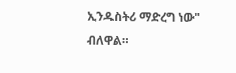ኢንዱስትሪ ማድረግ ነው" ብለዋል።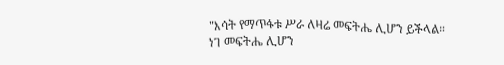"እሳት የማጥፋቱ ሥራ ለዛሬ መፍትሔ ሊሆን ይችላል። ነገ መፍትሔ ሊሆን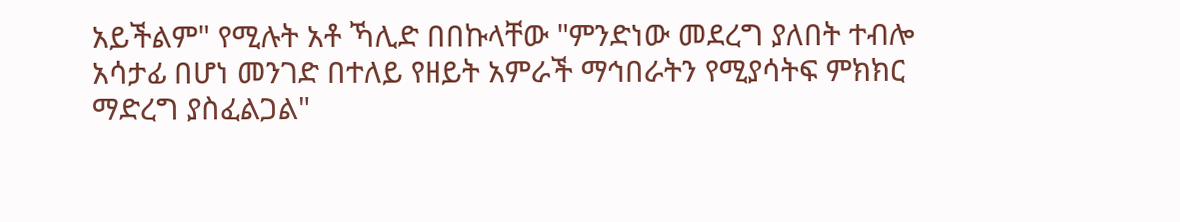አይችልም" የሚሉት አቶ ኻሊድ በበኩላቸው "ምንድነው መደረግ ያለበት ተብሎ አሳታፊ በሆነ መንገድ በተለይ የዘይት አምራች ማኅበራትን የሚያሳትፍ ምክክር ማድረግ ያስፈልጋል"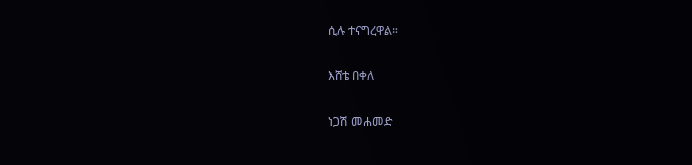ሲሉ ተናግረዋል።

እሸቴ በቀለ

ነጋሽ መሐመድ